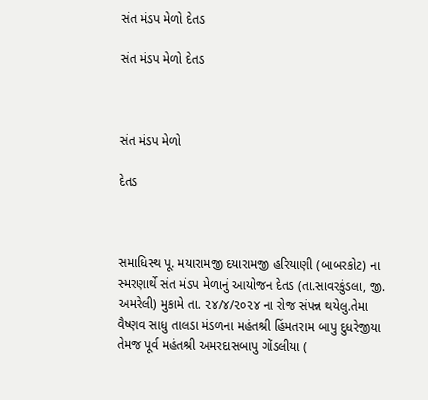સંત મંડપ મેળો દેતડ

સંત મંડપ મેળો દેતડ



સંત મંડપ મેળો

દેતડ



સમાધિસ્થ પૂ. મયારામજી દયારામજી હરિયાણી (બાબરકોટ) ના સ્મરણાર્થે સંત મંડપ મેળાનું આયોજન દેતડ (તા.સાવરકુંડલા, જી. અમરેલી) મુકામે તા. ૨૪/૪/૨૦૨૪ ના રોજ સંપન્ન થયેલુ.તેમા વૈષ્ણવ સાધુ તાલડા મંડળના મહંતશ્રી હિંમતરામ બાપુ દુધરેજીયા તેમજ પૂર્વ મહંતશ્રી અમરદાસબાપુ ગોંડલીયા (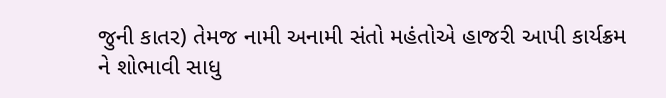જુની કાતર) તેમજ નામી અનામી સંતો મહંતોએ હાજરી આપી કાર્યક્રમ ને શોભાવી સાધુ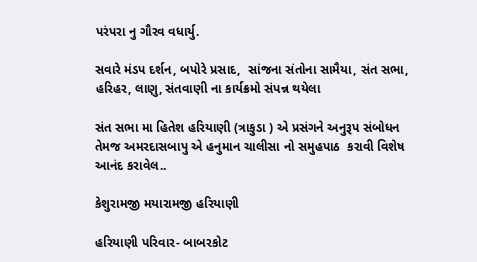પરંપરા નુ ગૌરવ વધાર્યુ.

સવારે મંડપ દર્શન, બપોરે પ્રસાદ,  સાંજના સંતોના સામૈયા, સંત સભા, હરિહર, લાણુ, સંતવાણી ના કાર્યક્રમો સંપન્ન થયેલા

સંત સભા મા હિતેશ હરિયાણી (ત્રાકુડા ) એ પ્રસંગને અનુરૂપ સંબોધન તેમજ અમરદાસબાપુ એ હનુમાન ચાલીસા નો સમુહપાઠ  કરાવી વિશેષ આનંદ કરાવેલ..

કેશુરામજી મયારામજી હરિયાણી

હરિયાણી પરિવાર- બાબરકોટ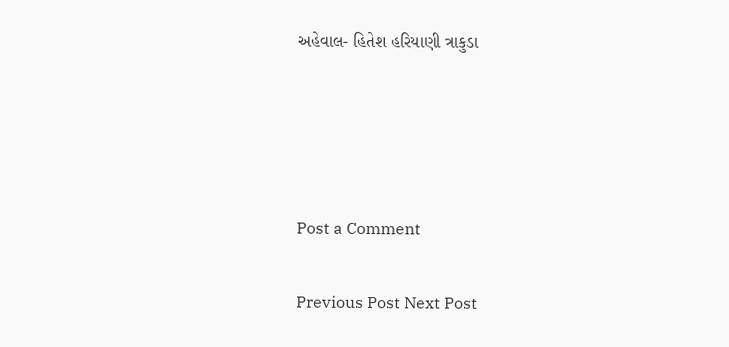અહેવાલ- હિતેશ હરિયાણી ત્રાકુડા




Post a Comment

Previous Post Next Post